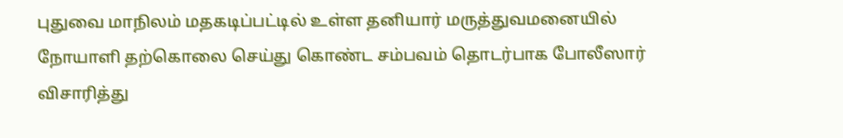புதுவை மாநிலம் மதகடிப்பட்டில் உள்ள தனியார் மருத்துவமனையில் நோயாளி தற்கொலை செய்து கொண்ட சம்பவம் தொடர்பாக போலீஸார் விசாரித்து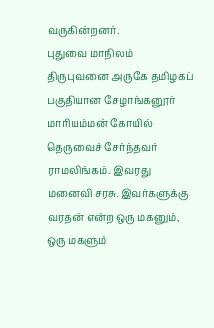வருகின்றனர்.
புதுவை மாநிலம் திருபுவனை அருகே தமிழகப் பகுதியான சேழாங்கனூர் மாரியம்மன் கோயில் தெருவைச் சேர்ந்தவர் ராமலிங்கம். இவரது மனைவி சரசு. இவர்களுக்கு வரதன் என்ற ஒரு மகனும், ஒரு மகளும்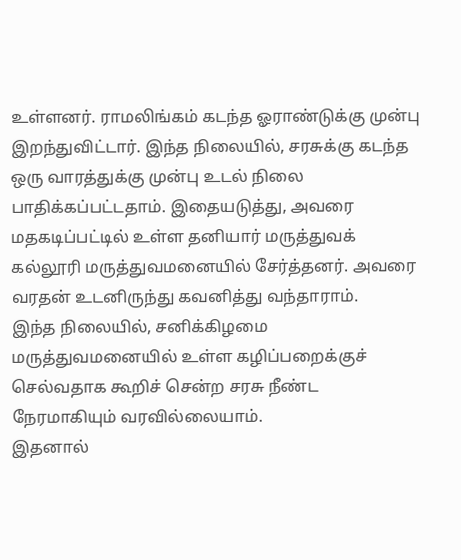உள்ளனர். ராமலிங்கம் கடந்த ஓராண்டுக்கு முன்பு இறந்துவிட்டார். இந்த நிலையில், சரசுக்கு கடந்த ஒரு வாரத்துக்கு முன்பு உடல் நிலை பாதிக்கப்பட்டதாம். இதையடுத்து, அவரை மதகடிப்பட்டில் உள்ள தனியார் மருத்துவக் கல்லூரி மருத்துவமனையில் சேர்த்தனர். அவரை வரதன் உடனிருந்து கவனித்து வந்தாராம்.
இந்த நிலையில், சனிக்கிழமை மருத்துவமனையில் உள்ள கழிப்பறைக்குச் செல்வதாக கூறிச் சென்ற சரசு நீண்ட நேரமாகியும் வரவில்லையாம்.
இதனால்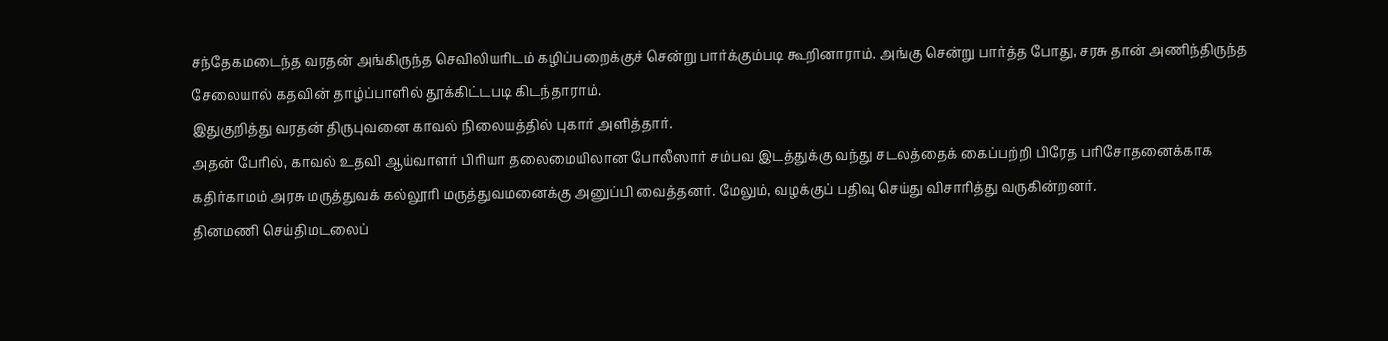சந்தேகமடைந்த வரதன் அங்கிருந்த செவிலியரிடம் கழிப்பறைக்குச் சென்று பார்க்கும்படி கூறினாராம். அங்கு சென்று பார்த்த போது, சரசு தான் அணிந்திருந்த சேலையால் கதவின் தாழ்ப்பாளில் தூக்கிட்டபடி கிடந்தாராம்.
இதுகுறித்து வரதன் திருபுவனை காவல் நிலையத்தில் புகார் அளித்தார்.
அதன் பேரில், காவல் உதவி ஆய்வாளர் பிரியா தலைமையிலான போலீஸார் சம்பவ இடத்துக்கு வந்து சடலத்தைக் கைப்பற்றி பிரேத பரிசோதனைக்காக கதிர்காமம் அரசு மருத்துவக் கல்லூரி மருத்துவமனைக்கு அனுப்பி வைத்தனர். மேலும், வழக்குப் பதிவு செய்து விசாரித்து வருகின்றனர்.
தினமணி செய்திமடலைப்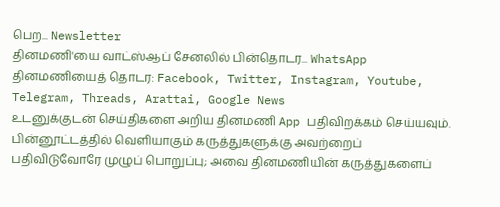பெற... Newsletter
தினமணி'யை வாட்ஸ்ஆப் சேனலில் பின்தொடர... WhatsApp
தினமணியைத் தொடர: Facebook, Twitter, Instagram, Youtube, Telegram, Threads, Arattai, Google News
உடனுக்குடன் செய்திகளை அறிய தினமணி App பதிவிறக்கம் செய்யவும்.
பின்னூட்டத்தில் வெளியாகும் கருத்துகளுக்கு அவற்றைப் பதிவிடுவோரே முழுப் பொறுப்பு; அவை தினமணியின் கருத்துகளைப்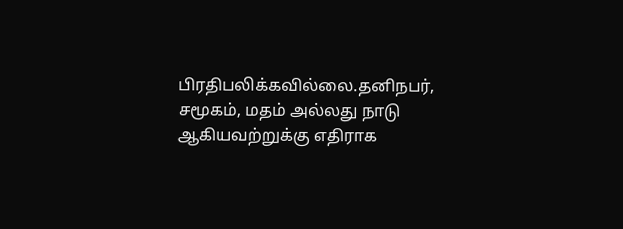பிரதிபலிக்கவில்லை.தனிநபர், சமூகம், மதம் அல்லது நாடு ஆகியவற்றுக்கு எதிராக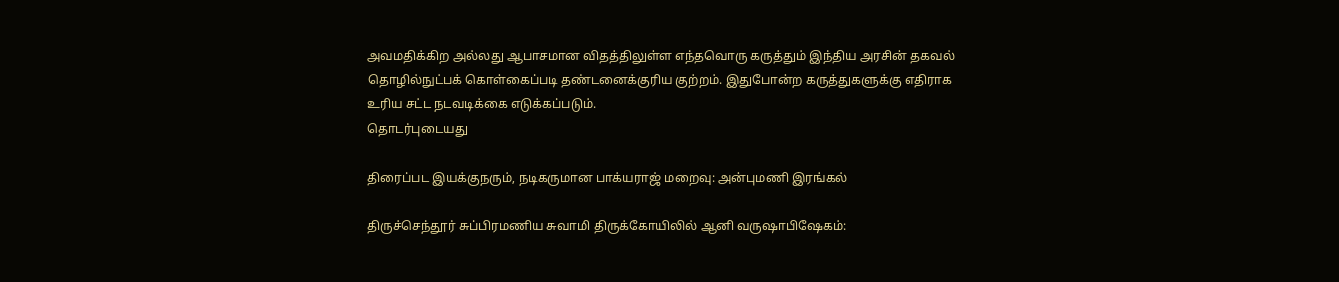அவமதிக்கிற அல்லது ஆபாசமான விதத்திலுள்ள எந்தவொரு கருத்தும் இந்திய அரசின் தகவல் தொழில்நுட்பக் கொள்கைப்படி தண்டனைக்குரிய குற்றம். இதுபோன்ற கருத்துகளுக்கு எதிராக உரிய சட்ட நடவடிக்கை எடுக்கப்படும்.
தொடர்புடையது

திரைப்பட இயக்குநரும், நடிகருமான பாக்யராஜ் மறைவு: அன்புமணி இரங்கல்

திருச்செந்தூர் சுப்பிரமணிய சுவாமி திருக்கோயிலில் ஆனி வருஷாபிஷேகம்: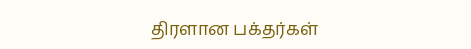திரளான பக்தர்கள்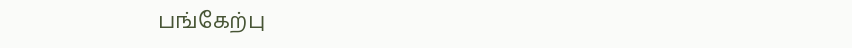பங்கேற்பு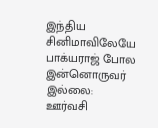இந்திய சினிமாவிலேயே பாக்யராஜ் போல இன்னொருவர் இல்லை: ஊர்வசி